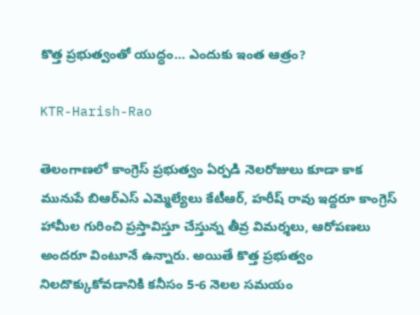కొత్త ప్రభుత్వంతో యుద్ధం… ఎందుకు ఇంత ఆత్రం?

KTR-Harish-Rao

తెలంగాణలో కాంగ్రెస్‌ ప్రభుత్వం ఏర్పడి నెలరోజులు కూడా కాక మునుపే బిఆర్ఎస్‌ ఎమ్మెల్యేలు కేటీఆర్‌, హరీష్ రావు ఇద్దరూ కాంగ్రెస్‌ హామీల గురించి ప్రస్తావిస్తూ చేస్తున్న తీవ్ర విమర్శలు, ఆరోపణలు అందరూ వింటూనే ఉన్నారు. అయితే కొత్త ప్రభుత్వం నిలదొక్కుకోవడానికి కనీసం 5-6 నెలల సమయం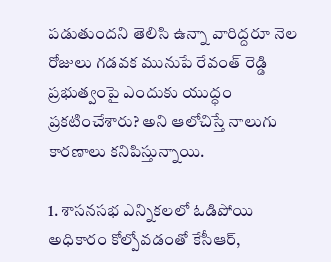పడుతుందని తెలిసి ఉన్నా వారిద్దరూ నెల రోజులు గడవక మునుపే రేవంత్‌ రెడ్డి ప్రభుత్వంపై ఎందుకు యుద్ధం ప్రకటించేశారు? అని ఆలోచిస్తే నాలుగు కారణాలు కనిపిస్తున్నాయి.

1. శాసనసభ ఎన్నికలలో ఓడిపోయి అధికారం కోల్పోవడంతో కేసీఆర్‌,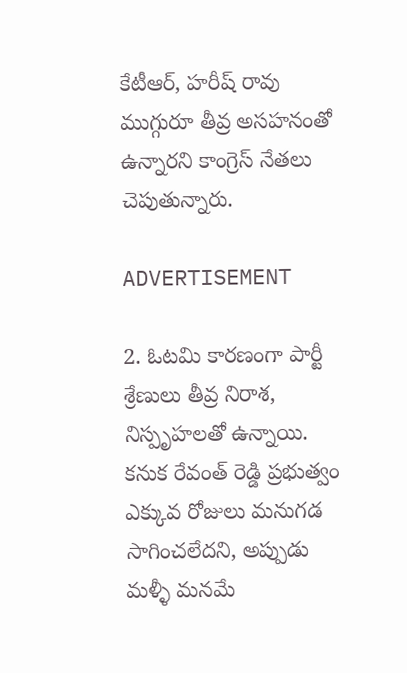కేటీఆర్‌, హరీష్ రావు ముగ్గురూ తీవ్ర అసహనంతో ఉన్నారని కాంగ్రెస్‌ నేతలు చెపుతున్నారు.

ADVERTISEMENT

2. ఓటమి కారణంగా పార్టీ శ్రేణులు తీవ్ర నిరాశ, నిస్పృహలతో ఉన్నాయి. కనుక రేవంత్‌ రెడ్డి ప్రభుత్వం ఎక్కువ రోజులు మనుగడ సాగించలేదని, అప్పుడు మళ్ళీ మనమే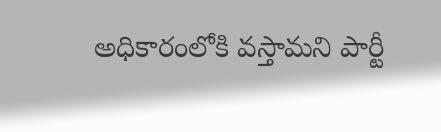అధికారంలోకి వస్తామని పార్టీ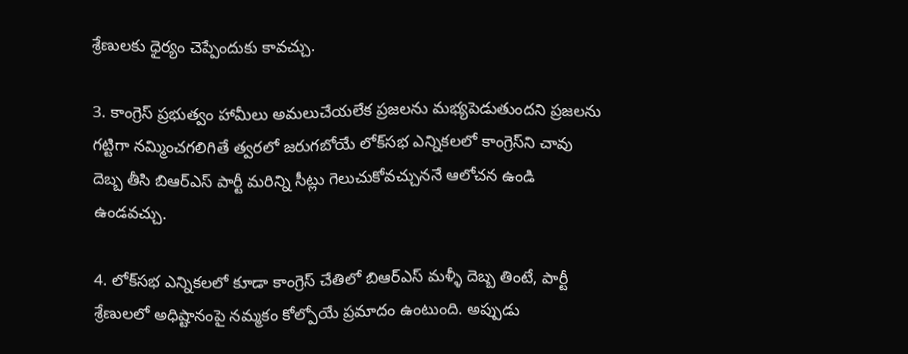శ్రేణులకు ధైర్యం చెప్పేందుకు కావచ్చు.

3. కాంగ్రెస్‌ ప్రభుత్వం హామీలు అమలుచేయలేక ప్రజలను మభ్యపెడుతుందని ప్రజలను గట్టిగా నమ్మించగలిగితే త్వరలో జరుగబోయే లోక్‌సభ ఎన్నికలలో కాంగ్రెస్‌ని చావు దెబ్బ తీసి బిఆర్ఎస్‌ పార్టీ మరిన్ని సీట్లు గెలుచుకోవచ్చుననే ఆలోచన ఉండి ఉండవచ్చు.

4. లోక్‌సభ ఎన్నికలలో కూడా కాంగ్రెస్‌ చేతిలో బిఆర్ఎస్‌ మళ్ళీ దెబ్బ తింటే, పార్టీ శ్రేణులలో అధిష్టానంపై నమ్మకం కోల్పోయే ప్రమాదం ఉంటుంది. అప్పుడు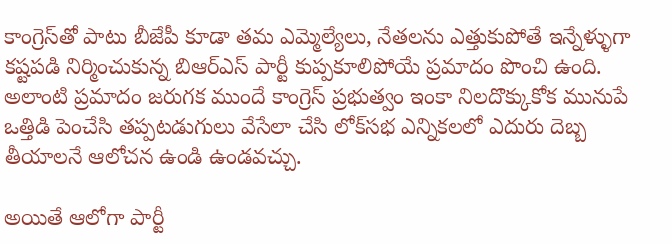కాంగ్రెస్‌తో పాటు బీజేపీ కూడా తమ ఎమ్మెల్యేలు, నేతలను ఎత్తుకుపోతే ఇన్నేళ్ళుగా కష్టపడి నిర్మించుకున్న బిఆర్ఎస్ పార్టీ కుప్పకూలిపోయే ప్రమాదం పొంచి ఉంది. అలాంటి ప్రమాదం జరుగక ముందే కాంగ్రెస్‌ ప్రభుత్వం ఇంకా నిలదొక్కుకోక మునుపే ఒత్తిడి పెంచేసి తప్పటడుగులు వేసేలా చేసి లోక్‌సభ ఎన్నికలలో ఎదురు దెబ్బ తీయాలనే ఆలోచన ఉండి ఉండవచ్చు.

అయితే ఆలోగా పార్టీ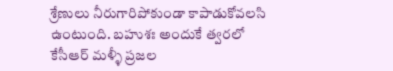శ్రేణులు నీరుగారిపోకుండా కాపాడుకోవలసి ఉంటుంది. బహుశః అందుకే త్వరలో కేసీఆర్‌ మళ్ళీ ప్రజల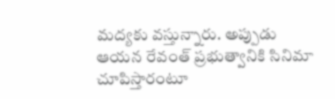మద్యకు వస్తున్నారు. అప్పుడు ఆయన రేవంత్‌ ప్రభుత్వానికి సినిమా చూపిస్తారంటూ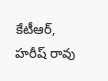కేటీఆర్‌, హరీష్ రావు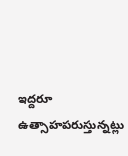ఇద్దరూ ఉత్సాహపరుస్తున్నట్లు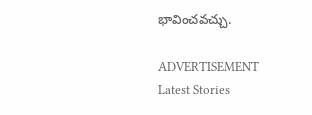భావించవచ్చు.

ADVERTISEMENT
Latest Stories